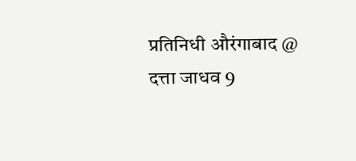प्रतिनिधी औरंगाबाद @ दत्ता जाधव 9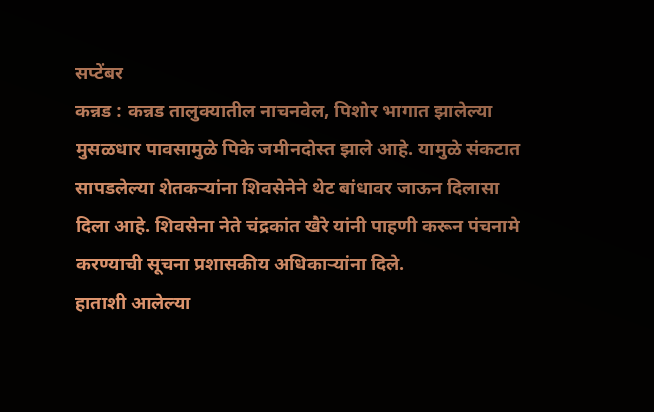सप्टेंबर
कन्नड : कन्नड तालुक्यातील नाचनवेल, पिशोर भागात झालेल्या मुसळधार पावसामुळे पिके जमीनदोस्त झाले आहे. यामुळे संकटात सापडलेल्या शेतकऱ्यांना शिवसेनेने थेट बांधावर जाऊन दिलासा दिला आहे. शिवसेना नेते चंद्रकांत खैरे यांनी पाहणी करून पंचनामे करण्याची सूचना प्रशासकीय अधिकाऱ्यांना दिले.
हाताशी आलेल्या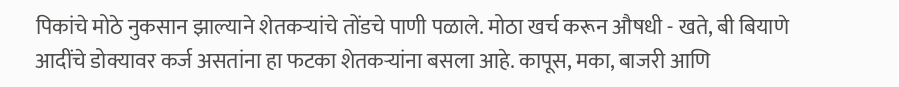पिकांचे मोठे नुकसान झाल्याने शेतकऱ्यांचे तोंडचे पाणी पळाले. मोठा खर्च करून औषधी - खते, बी बियाणे आदींचे डोक्यावर कर्ज असतांना हा फटका शेतकऱ्यांना बसला आहे. कापूस, मका, बाजरी आणि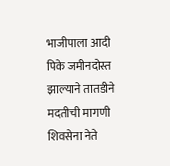भाजीपाला आदी पिके जमीनदोस्त झाल्याने तातडीने मदतीची मागणी शिवसेना नेते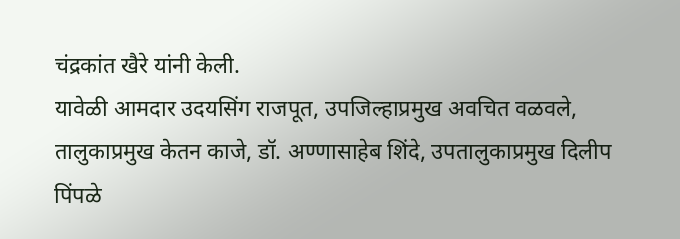चंद्रकांत खैरे यांनी केली.
यावेळी आमदार उदयसिंग राजपूत, उपजिल्हाप्रमुख अवचित वळवले, तालुकाप्रमुख केतन काजे, डॉ. अण्णासाहेब शिंदे, उपतालुकाप्रमुख दिलीप पिंपळे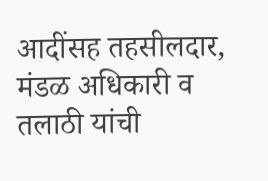आदींसह तहसीलदार, मंडळ अधिकारी व तलाठी यांची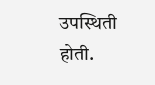उपस्थिती होती.